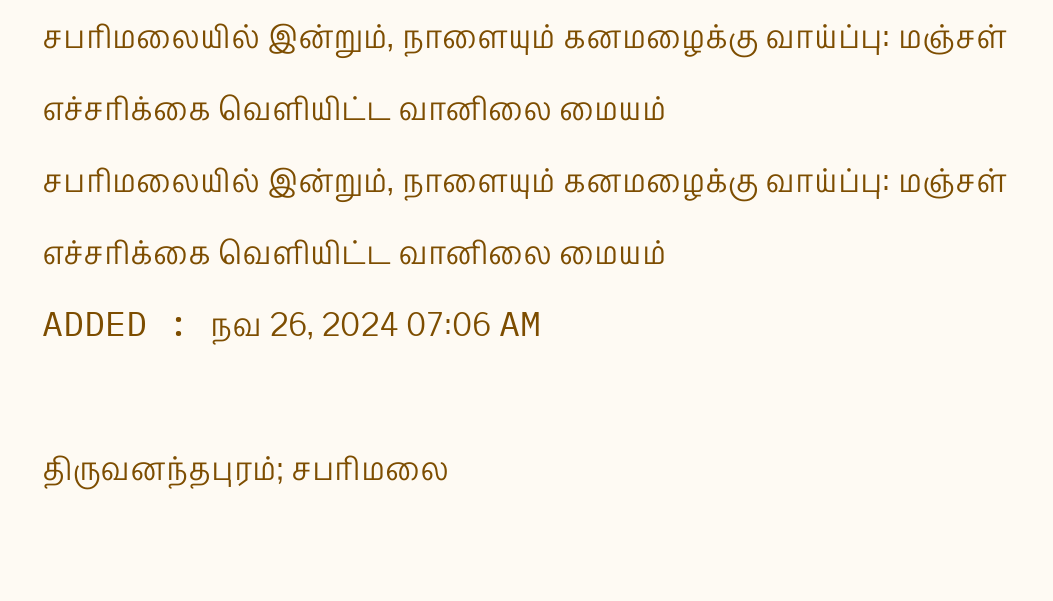சபரிமலையில் இன்றும், நாளையும் கனமழைக்கு வாய்ப்பு: மஞ்சள் எச்சரிக்கை வெளியிட்ட வானிலை மையம்
சபரிமலையில் இன்றும், நாளையும் கனமழைக்கு வாய்ப்பு: மஞ்சள் எச்சரிக்கை வெளியிட்ட வானிலை மையம்
ADDED : நவ 26, 2024 07:06 AM

திருவனந்தபுரம்; சபரிமலை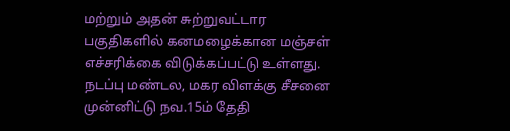மற்றும் அதன் சுற்றுவட்டார பகுதிகளில் கனமழைக்கான மஞ்சள் எச்சரிக்கை விடுக்கப்பட்டு உள்ளது.
நடப்பு மண்டல, மகர விளக்கு சீசனை முன்னிட்டு நவ.15ம் தேதி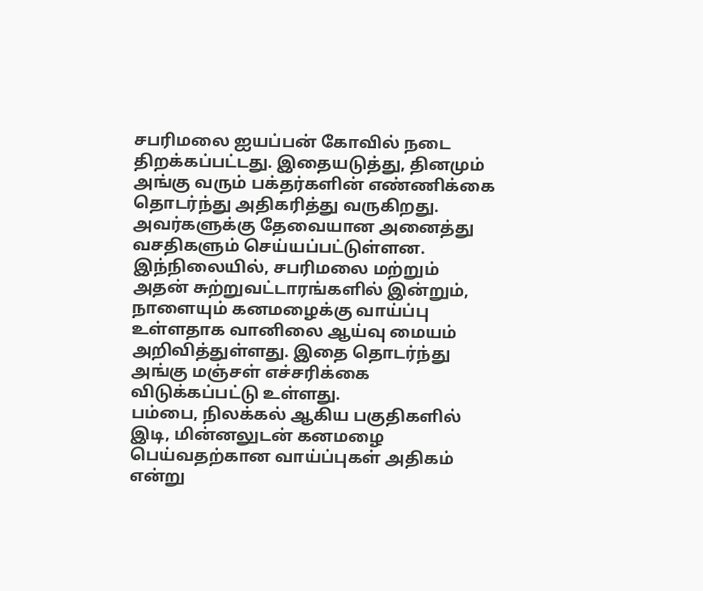சபரிமலை ஐயப்பன் கோவில் நடை திறக்கப்பட்டது. இதையடுத்து, தினமும் அங்கு வரும் பக்தர்களின் எண்ணிக்கை தொடர்ந்து அதிகரித்து வருகிறது. அவர்களுக்கு தேவையான அனைத்து வசதிகளும் செய்யப்பட்டுள்ளன.
இந்நிலையில், சபரிமலை மற்றும் அதன் சுற்றுவட்டாரங்களில் இன்றும், நாளையும் கனமழைக்கு வாய்ப்பு உள்ளதாக வானிலை ஆய்வு மையம் அறிவித்துள்ளது. இதை தொடர்ந்து அங்கு மஞ்சள் எச்சரிக்கை விடுக்கப்பட்டு உள்ளது.
பம்பை, நிலக்கல் ஆகிய பகுதிகளில் இடி, மின்னலுடன் கனமழை பெய்வதற்கான வாய்ப்புகள் அதிகம் என்று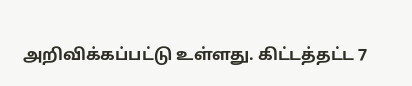அறிவிக்கப்பட்டு உள்ளது. கிட்டத்தட்ட 7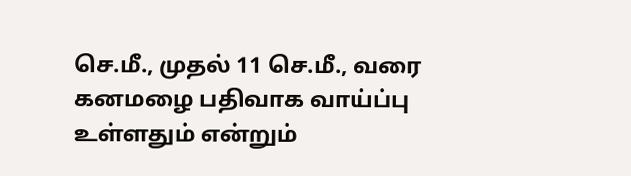செ.மீ., முதல் 11 செ.மீ., வரை கனமழை பதிவாக வாய்ப்பு உள்ளதும் என்றும்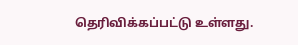தெரிவிக்கப்பட்டு உள்ளது.